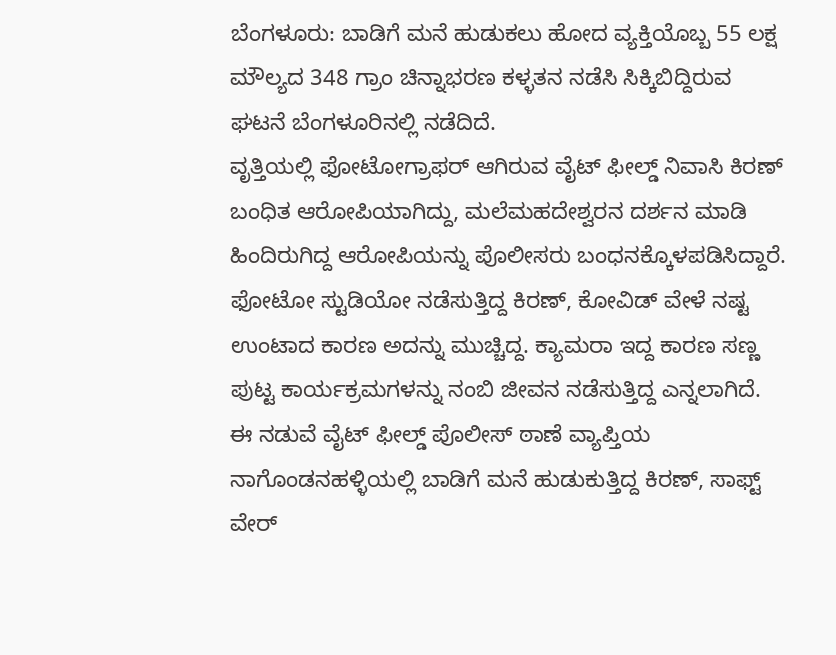ಬೆಂಗಳೂರು: ಬಾಡಿಗೆ ಮನೆ ಹುಡುಕಲು ಹೋದ ವ್ಯಕ್ತಿಯೊಬ್ಬ 55 ಲಕ್ಷ ಮೌಲ್ಯದ 348 ಗ್ರಾಂ ಚಿನ್ನಾಭರಣ ಕಳ್ಳತನ ನಡೆಸಿ ಸಿಕ್ಕಿಬಿದ್ದಿರುವ ಘಟನೆ ಬೆಂಗಳೂರಿನಲ್ಲಿ ನಡೆದಿದೆ.
ವೃತ್ತಿಯಲ್ಲಿ ಫೋಟೋಗ್ರಾಫರ್ ಆಗಿರುವ ವೈಟ್ ಫೀಲ್ಡ್ ನಿವಾಸಿ ಕಿರಣ್ ಬಂಧಿತ ಆರೋಪಿಯಾಗಿದ್ದು, ಮಲೆಮಹದೇಶ್ವರನ ದರ್ಶನ ಮಾಡಿ ಹಿಂದಿರುಗಿದ್ದ ಆರೋಪಿಯನ್ನು ಪೊಲೀಸರು ಬಂಧನಕ್ಕೊಳಪಡಿಸಿದ್ದಾರೆ.
ಫೋಟೋ ಸ್ಟುಡಿಯೋ ನಡೆಸುತ್ತಿದ್ದ ಕಿರಣ್, ಕೋವಿಡ್ ವೇಳೆ ನಷ್ಟ ಉಂಟಾದ ಕಾರಣ ಅದನ್ನು ಮುಚ್ಚಿದ್ದ. ಕ್ಯಾಮರಾ ಇದ್ದ ಕಾರಣ ಸಣ್ಣ ಪುಟ್ಟ ಕಾರ್ಯಕ್ರಮಗಳನ್ನು ನಂಬಿ ಜೀವನ ನಡೆಸುತ್ತಿದ್ದ ಎನ್ನಲಾಗಿದೆ.
ಈ ನಡುವೆ ವೈಟ್ ಫೀಲ್ಡ್ ಪೊಲೀಸ್ ಠಾಣೆ ವ್ಯಾಪ್ತಿಯ ನಾಗೊಂಡನಹಳ್ಳಿಯಲ್ಲಿ ಬಾಡಿಗೆ ಮನೆ ಹುಡುಕುತ್ತಿದ್ದ ಕಿರಣ್, ಸಾಫ್ಟ್ ವೇರ್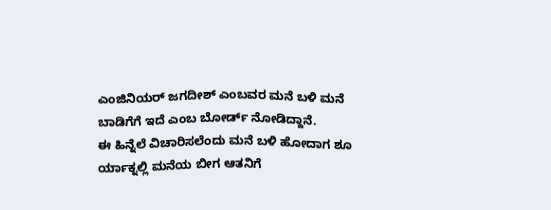ಎಂಜಿನಿಯರ್ ಜಗದೀಶ್ ಎಂಬವರ ಮನೆ ಬಳಿ ಮನೆ ಬಾಡಿಗೆಗೆ ಇದೆ ಎಂಬ ಬೋರ್ಡ್ ನೋಡಿದ್ದಾನೆ.
ಈ ಹಿನ್ನೆಲೆ ವಿಚಾರಿಸಲೆಂದು ಮನೆ ಬಳಿ ಹೋದಾಗ ಶೂ ರ್ಯಾಕ್ನಲ್ಲಿ ಮನೆಯ ಬೀಗ ಆತನಿಗೆ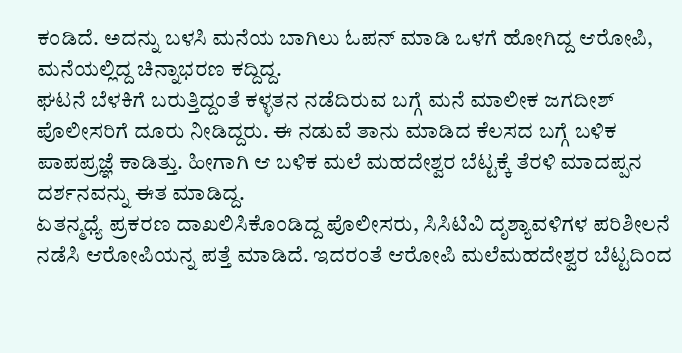ಕಂಡಿದೆ. ಅದನ್ನು ಬಳಸಿ ಮನೆಯ ಬಾಗಿಲು ಓಪನ್ ಮಾಡಿ ಒಳಗೆ ಹೋಗಿದ್ದ ಆರೋಪಿ, ಮನೆಯಲ್ಲಿದ್ದ ಚಿನ್ನಾಭರಣ ಕದ್ದಿದ್ದ.
ಘಟನೆ ಬೆಳಕಿಗೆ ಬರುತ್ತಿದ್ದಂತೆ ಕಳ್ಳತನ ನಡೆದಿರುವ ಬಗ್ಗೆ ಮನೆ ಮಾಲೀಕ ಜಗದೀಶ್ ಪೊಲೀಸರಿಗೆ ದೂರು ನೀಡಿದ್ದರು. ಈ ನಡುವೆ ತಾನು ಮಾಡಿದ ಕೆಲಸದ ಬಗ್ಗೆ ಬಳಿಕ ಪಾಪಪ್ರಜ್ಞೆ ಕಾಡಿತ್ತು. ಹೀಗಾಗಿ ಆ ಬಳಿಕ ಮಲೆ ಮಹದೇಶ್ವರ ಬೆಟ್ಟಕ್ಕೆ ತೆರಳಿ ಮಾದಪ್ಪನ ದರ್ಶನವನ್ನು ಈತ ಮಾಡಿದ್ದ.
ಏತನ್ಮಧ್ಯೆ ಪ್ರಕರಣ ದಾಖಲಿಸಿಕೊಂಡಿದ್ದ ಪೊಲೀಸರು, ಸಿಸಿಟಿವಿ ದೃಶ್ಯಾವಳಿಗಳ ಪರಿಶೀಲನೆ ನಡೆಸಿ ಆರೋಪಿಯನ್ನ ಪತ್ತೆ ಮಾಡಿದೆ. ಇದರಂತೆ ಆರೋಪಿ ಮಲೆಮಹದೇಶ್ವರ ಬೆಟ್ಟದಿಂದ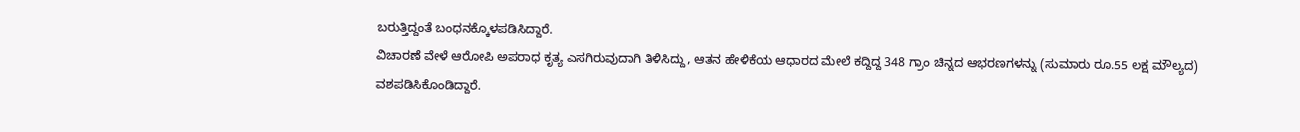ಬರುತ್ತಿದ್ದಂತೆ ಬಂಧನಕ್ಕೊಳಪಡಿಸಿದ್ದಾರೆ.
ವಿಚಾರಣೆ ವೇಳೆ ಆರೋಪಿ ಅಪರಾಧ ಕೃತ್ಯ ಎಸಗಿರುವುದಾಗಿ ತಿಳಿಸಿದ್ದು, ಆತನ ಹೇಳಿಕೆಯ ಆಧಾರದ ಮೇಲೆ ಕದ್ದಿದ್ದ 348 ಗ್ರಾಂ ಚಿನ್ನದ ಆಭರಣಗಳನ್ನು (ಸುಮಾರು ರೂ.55 ಲಕ್ಷ ಮೌಲ್ಯದ) ವಶಪಡಿಸಿಕೊಂಡಿದ್ದಾರೆ.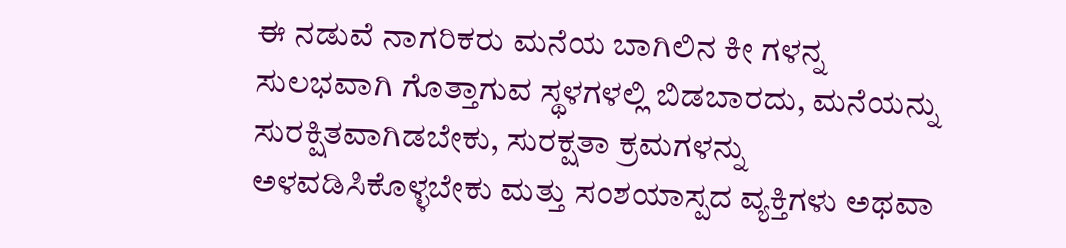ಈ ನಡುವೆ ನಾಗರಿಕರು ಮನೆಯ ಬಾಗಿಲಿನ ಕೀ ಗಳನ್ನ ಸುಲಭವಾಗಿ ಗೊತ್ತಾಗುವ ಸ್ಥಳಗಳಲ್ಲಿ ಬಿಡಬಾರದು, ಮನೆಯನ್ನು ಸುರಕ್ಷಿತವಾಗಿಡಬೇಕು, ಸುರಕ್ಷತಾ ಕ್ರಮಗಳನ್ನು ಅಳವಡಿಸಿಕೊಳ್ಳಬೇಕು ಮತ್ತು ಸಂಶಯಾಸ್ಪದ ವ್ಯಕ್ತಿಗಳು ಅಥವಾ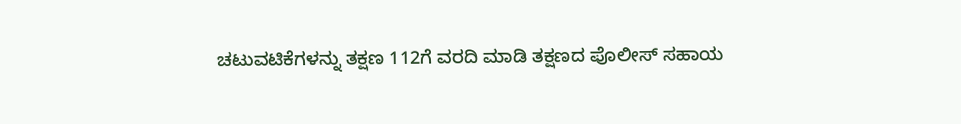ಚಟುವಟಿಕೆಗಳನ್ನು ತಕ್ಷಣ 112ಗೆ ವರದಿ ಮಾಡಿ ತಕ್ಷಣದ ಪೊಲೀಸ್ ಸಹಾಯ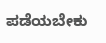ಪಡೆಯಬೇಕು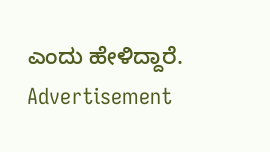ಎಂದು ಹೇಳಿದ್ದಾರೆ.
Advertisement